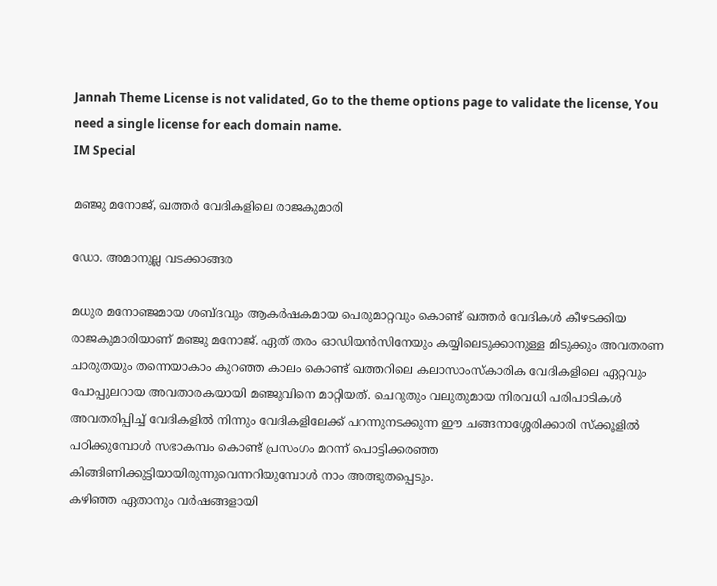Jannah Theme License is not validated, Go to the theme options page to validate the license, You need a single license for each domain name.
IM Special

മഞ്ജു മനോജ്, ഖത്തര്‍ വേദികളിലെ രാജകുമാരി

ഡോ. അമാനുല്ല വടക്കാങ്ങര

മധുര മനോഞ്ജമായ ശബ്ദവും ആകര്‍ഷകമായ പെരുമാറ്റവും കൊണ്ട് ഖത്തര്‍ വേദികള്‍ കീഴടക്കിയ രാജകുമാരിയാണ് മഞ്ജു മനോജ്. ഏത് തരം ഓഡിയന്‍സിനേയും കയ്യിലെടുക്കാനുള്ള മിടുക്കും അവതരണ ചാരുതയും തന്നെയാകാം കുറഞ്ഞ കാലം കൊണ്ട് ഖത്തറിലെ കലാസാംസ്‌കാരിക വേദികളിലെ ഏറ്റവും പോപ്പുലറായ അവതാരകയായി മഞ്ജുവിനെ മാറ്റിയത്. ചെറുതും വലുതുമായ നിരവധി പരിപാടികള്‍ അവതരിപ്പിച്ച് വേദികളില്‍ നിന്നും വേദികളിലേക്ക് പറന്നുനടക്കുന്ന ഈ ചങ്ങനാശ്ശേരിക്കാരി സ്‌ക്കൂളില്‍ പഠിക്കുമ്പോള്‍ സഭാകമ്പം കൊണ്ട് പ്രസംഗം മറന്ന് പൊട്ടിക്കരഞ്ഞ കിങ്ങിണിക്കുട്ടിയായിരുന്നുവെന്നറിയുമ്പോള്‍ നാം അത്ഭുതപ്പെടും.
കഴിഞ്ഞ ഏതാനും വര്‍ഷങ്ങളായി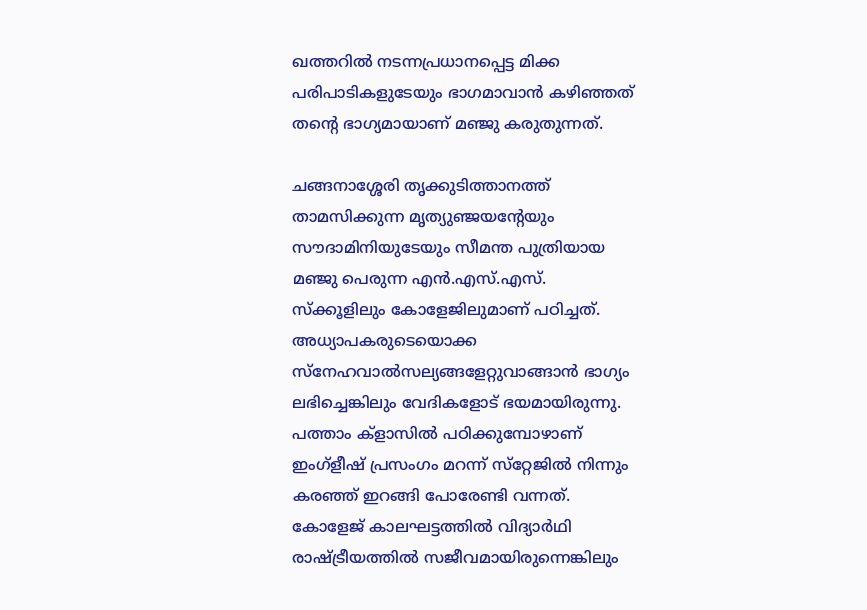ഖത്തറില്‍ നടന്നപ്രധാനപ്പെട്ട മിക്ക പരിപാടികളുടേയും ഭാഗമാവാന്‍ കഴിഞ്ഞത് തന്റെ ഭാഗ്യമായാണ് മഞ്ജു കരുതുന്നത്.

ചങ്ങനാശ്ശേരി തൃക്കുടിത്താനത്ത് താമസിക്കുന്ന മൃത്യുഞ്ജയന്റേയും സൗദാമിനിയുടേയും സീമന്ത പുത്രിയായ മഞ്ജു പെരുന്ന എന്‍.എസ്.എസ്. സ്‌ക്കൂളിലും കോളേജിലുമാണ് പഠിച്ചത്. അധ്യാപകരുടെയൊക്ക സ്‌നേഹവാല്‍സല്യങ്ങളേറ്റുവാങ്ങാന്‍ ഭാഗ്യം ലഭിച്ചെങ്കിലും വേദികളോട് ഭയമായിരുന്നു. പത്താം ക്‌ളാസില്‍ പഠിക്കുമ്പോഴാണ് ഇംഗ്‌ളീഷ് പ്രസംഗം മറന്ന് സ്‌റ്റേജില്‍ നിന്നും കരഞ്ഞ് ഇറങ്ങി പോരേണ്ടി വന്നത്. കോളേജ് കാലഘട്ടത്തില്‍ വിദ്യാര്‍ഥി രാഷ്ട്രീയത്തില്‍ സജീവമായിരുന്നെങ്കിലും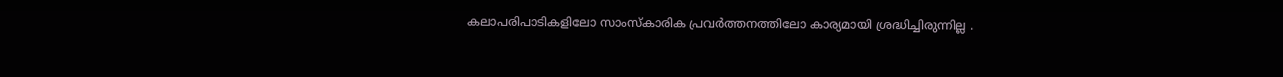കലാപരിപാടികളിലോ സാംസ്‌കാരിക പ്രവര്‍ത്തനത്തിലോ കാര്യമായി ശ്രദ്ധിച്ചിരുന്നില്ല .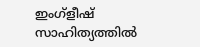ഇംഗ്‌ളീഷ് സാഹിത്യത്തില്‍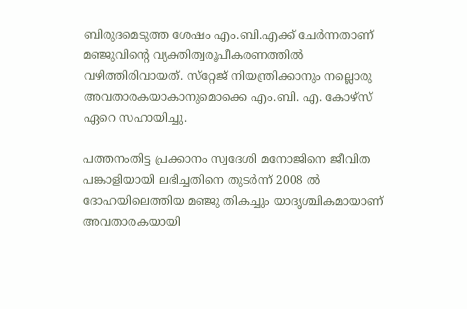ബിരുദമെടുത്ത ശേഷം എം.ബി.എക്ക് ചേര്‍ന്നതാണ് മഞ്ജുവിന്റെ വ്യക്തിത്വരൂപീകരണത്തില്‍ വഴിത്തിരിവായത്. സ്‌റ്റേജ് നിയന്ത്രിക്കാനും നല്ലൊരു അവതാരകയാകാനുമൊക്കെ എം.ബി. എ. കോഴ്‌സ് ഏറെ സഹായിച്ചു.

പത്തനംതിട്ട പ്രക്കാനം സ്വദേശി മനോജിനെ ജീവിത പങ്കാളിയായി ലഭിച്ചതിനെ തുടര്‍ന്ന് 2008 ല്‍ ദോഹയിലെത്തിയ മഞ്ജു തികച്ചും യാദൃശ്ചികമായാണ് അവതാരകയായി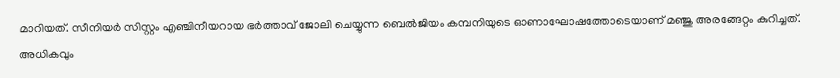മാറിയത്. സീനിയര്‍ സിസ്റ്റം എഞ്ചിനീയറായ ഭര്‍ത്താവ് ജോലി ചെയ്യുന്ന ബെല്‍ജിയം കമ്പനിയുടെ ഓണാഘോഷത്തോടെയാണ് മഞ്ജു അരങ്ങേറ്റം കുറിച്ചത്. അധികവും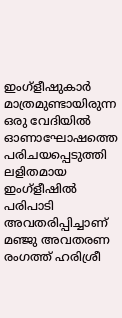ഇംഗ്‌ളീഷുകാര്‍ മാത്രമുണ്ടായിരുന്ന ഒരു വേദിയില്‍ ഓണാഘോഷത്തെ പരിചയപ്പെടുത്തി ലളിതമായ ഇംഗ്‌ളീഷില്‍ പരിപാടി അവതരിപ്പിച്ചാണ് മഞ്ജു അവതരണ രംഗത്ത് ഹരിശ്രീ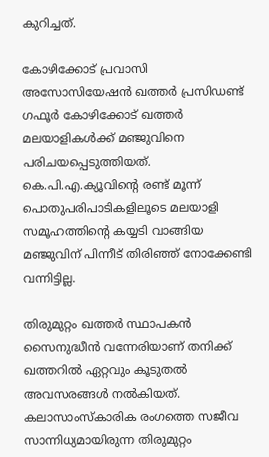കുറിച്ചത്.

കോഴിക്കോട് പ്രവാസി അസോസിയേഷന്‍ ഖത്തര്‍ പ്രസിഡണ്ട് ഗഫൂര്‍ കോഴിക്കോട് ഖത്തര്‍ മലയാളികള്‍ക്ക് മഞ്ജുവിനെ പരിചയപ്പെടുത്തിയത്. കെ.പി.എ.ക്യൂവിന്റെ രണ്ട് മൂന്ന് പൊതുപരിപാടികളിലൂടെ മലയാളി സമൂഹത്തിന്റെ കയ്യടി വാങ്ങിയ മഞ്ജുവിന് പിന്നീട് തിരിഞ്ഞ് നോക്കേണ്ടി വന്നിട്ടില്ല.

തിരുമുറ്റം ഖത്തര്‍ സ്ഥാപകന്‍ സൈനുദ്ധീന്‍ വന്നേരിയാണ് തനിക്ക് ഖത്തറില്‍ ഏറ്റവും കൂടുതല്‍ അവസരങ്ങള്‍ നല്‍കിയത്. കലാസാംസ്‌കാരിക രംഗത്തെ സജീവ സാന്നിധ്യമായിരുന്ന തിരുമുറ്റം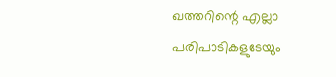ഖത്തറിന്റെ എല്ലാ പരിപാടികളുടേയും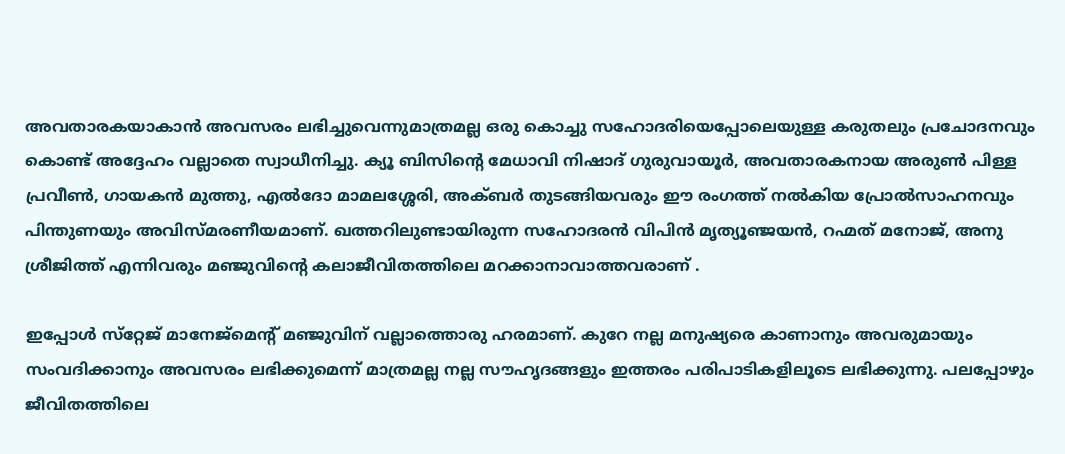അവതാരകയാകാന്‍ അവസരം ലഭിച്ചുവെന്നുമാത്രമല്ല ഒരു കൊച്ചു സഹോദരിയെപ്പോലെയുള്ള കരുതലും പ്രചോദനവും കൊണ്ട് അദ്ദേഹം വല്ലാതെ സ്വാധീനിച്ചു. ക്യൂ ബിസിന്റെ മേധാവി നിഷാദ് ഗുരുവായൂര്‍, അവതാരകനായ അരുണ്‍ പിള്ള പ്രവീണ്‍, ഗായകന്‍ മുത്തു, എല്‍ദോ മാമലശ്ശേരി, അക്ബര്‍ തുടങ്ങിയവരും ഈ രംഗത്ത് നല്‍കിയ പ്രോല്‍സാഹനവും പിന്തുണയും അവിസ്മരണീയമാണ്. ഖത്തറിലുണ്ടായിരുന്ന സഹോദരന്‍ വിപിന്‍ മൃത്യൂഞ്ജയന്‍, റഹ്മത് മനോജ്, അനു ശ്രീജിത്ത് എന്നിവരും മഞ്ജുവിന്റെ കലാജീവിതത്തിലെ മറക്കാനാവാത്തവരാണ് .

ഇപ്പോള്‍ സ്‌റ്റേജ് മാനേജ്‌മെന്റ് മഞ്ജുവിന് വല്ലാത്തൊരു ഹരമാണ്. കുറേ നല്ല മനുഷ്യരെ കാണാനും അവരുമായും സംവദിക്കാനും അവസരം ലഭിക്കുമെന്ന് മാത്രമല്ല നല്ല സൗഹൃദങ്ങളും ഇത്തരം പരിപാടികളിലൂടെ ലഭിക്കുന്നു. പലപ്പോഴും ജീവിതത്തിലെ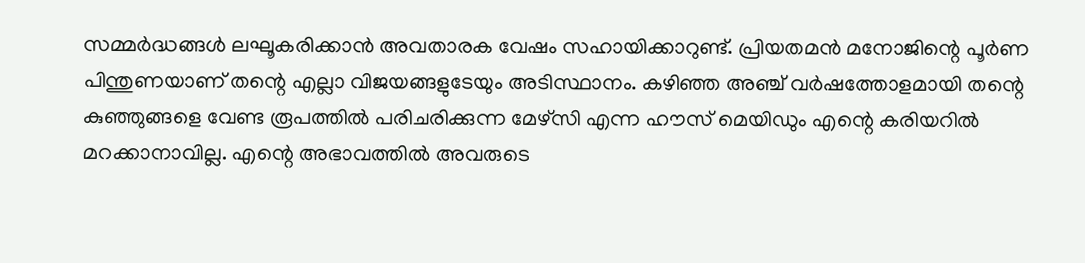സമ്മര്‍ദ്ധങ്ങള്‍ ലഘൂകരിക്കാന്‍ അവതാരക വേഷം സഹായിക്കാറുണ്ട്. പ്രിയതമന്‍ മനോജിന്റെ പൂര്‍ണ പിന്തുണയാണ് തന്റെ എല്ലാ വിജയങ്ങളുടേയും അടിസ്ഥാനം. കഴിഞ്ഞ അഞ്ച് വര്‍ഷത്തോളമായി തന്റെ കുഞ്ഞുങ്ങളെ വേണ്ട രൂപത്തില്‍ പരിചരിക്കുന്ന മേഴ്‌സി എന്ന ഹൗസ് മെയിഡും എന്റെ കരിയറില്‍ മറക്കാനാവില്ല. എന്റെ അഭാവത്തില്‍ അവരുടെ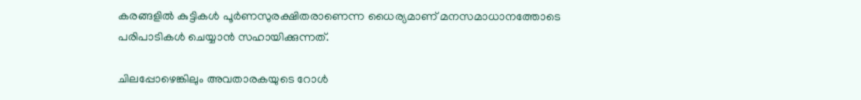കരങ്ങളില്‍ കുട്ടികള്‍ പൂര്‍ണസുരക്ഷിതരാണെന്ന ധൈര്യമാണ് മനസമാധാനത്തോടെ പരിപാടികള്‍ ചെയ്യാന്‍ സഹായിക്കുന്നത്.

ചിലപ്പോഴെങ്കിലും അവതാരകയുടെ റോള്‍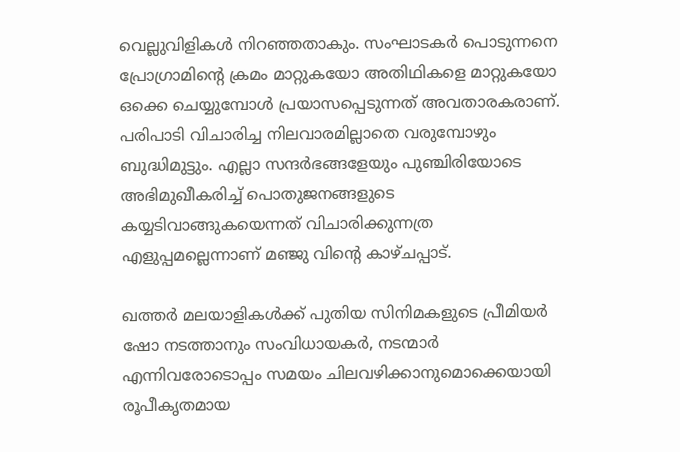വെല്ലുവിളികള്‍ നിറഞ്ഞതാകും. സംഘാടകര്‍ പൊടുന്നനെ പ്രോഗ്രാമിന്റെ ക്രമം മാറ്റുകയോ അതിഥികളെ മാറ്റുകയോ ഒക്കെ ചെയ്യുമ്പോള്‍ പ്രയാസപ്പെടുന്നത് അവതാരകരാണ്. പരിപാടി വിചാരിച്ച നിലവാരമില്ലാതെ വരുമ്പോഴും ബുദ്ധിമുട്ടും. എല്ലാ സന്ദര്‍ഭങ്ങളേയും പുഞ്ചിരിയോടെ അഭിമുഖീകരിച്ച് പൊതുജനങ്ങളുടെ കയ്യടിവാങ്ങുകയെന്നത് വിചാരിക്കുന്നത്ര എളുപ്പമല്ലെന്നാണ് മഞ്ജു വിന്റെ കാഴ്ചപ്പാട്.

ഖത്തര്‍ മലയാളികള്‍ക്ക് പുതിയ സിനിമകളുടെ പ്രീമിയര്‍ ഷോ നടത്താനും സംവിധായകര്‍, നടന്മാര്‍ എന്നിവരോടൊപ്പം സമയം ചിലവഴിക്കാനുമൊക്കെയായി രൂപീകൃതമായ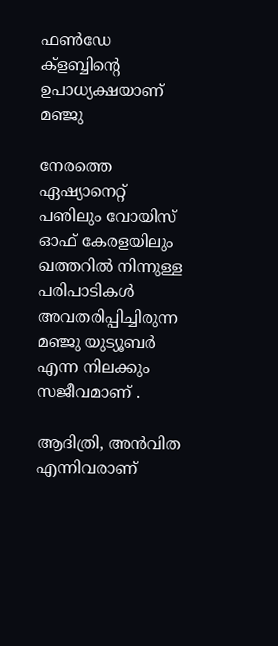ഫണ്‍ഡേ ക്‌ളബ്ബിന്റെ ഉപാധ്യക്ഷയാണ് മഞ്ജു

നേരത്തെ ഏഷ്യാനെറ്റ് പഌിലും വോയിസ് ഓഫ് കേരളയിലും ഖത്തറില്‍ നിന്നുള്ള പരിപാടികള്‍ അവതരിപ്പിച്ചിരുന്ന മഞ്ജു യുട്യൂബര്‍ എന്ന നിലക്കും സജീവമാണ് .

ആദിത്രി, അന്‍വിത എന്നിവരാണ്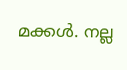മക്കള്‍. നല്ല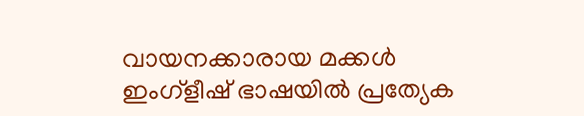വായനക്കാരായ മക്കള്‍ ഇംഗ്‌ളീഷ് ഭാഷയില്‍ പ്രത്യേക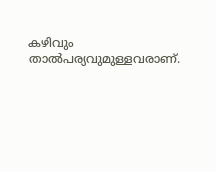കഴിവും താല്‍പര്യവുമുള്ളവരാണ്.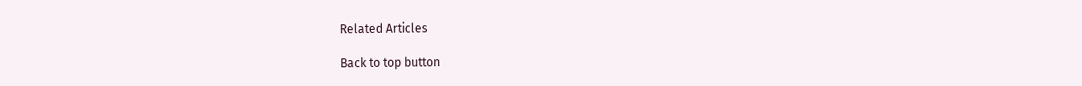Related Articles

Back to top button